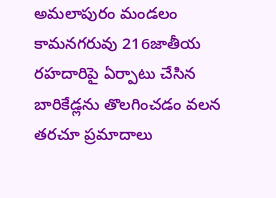అమలాపురం మండలం కామనగరువు 216జాతీయ రహదారిపై ఏర్పాటు చేసిన బారికేడ్లను తొలగించడం వలన తరచూ ప్రమాదాలు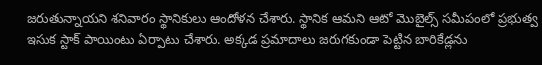జరుతున్నాయని శనివారం స్థానికులు ఆందోళన చేశారు. స్థానిక ఆమని ఆటో మొబైల్స్ సమీపంలో ప్రభుత్వ ఇసుక స్టాక్ పాయింటు ఏర్పాటు చేశారు. అక్కడ ప్రమాదాలు జరుగకుండా పెట్టిన బారికేడ్లను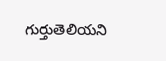గుర్తుతెలియని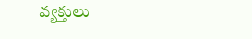వ్యక్తులు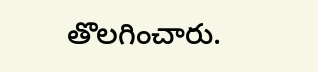తొలగించారు.